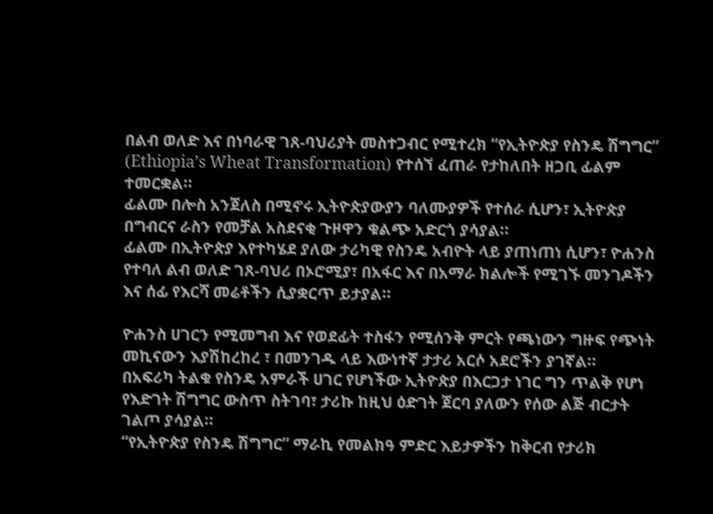በልብ ወለድ እና በነባራዊ ገጸ-ባህሪያት መስተጋብር የሚተረክ “የኢትዮጵያ የስንዴ ሽግግር” (Ethiopia’s Wheat Transformation) የተሰኘ ፈጠራ የታከለበት ዘጋቢ ፊልም ተመርቋል።
ፊልሙ በሎስ አንጀለስ በሚኖሩ ኢትዮጵያውያን ባለሙያዎች የተሰራ ሲሆን፣ ኢትዮጵያ በግብርና ራስን የመቻል አስደናቂ ጉዞዋን ቁልጭ አድርጎ ያሳያል።
ፊልሙ በኢትዮጵያ እየተካሄደ ያለው ታሪካዊ የስንዴ አብዮት ላይ ያጠነጠነ ሲሆን፣ ዮሐንስ የተባለ ልብ ወለድ ገጸ-ባህሪ በኦሮሚያ፣ በአፋር እና በአማራ ክልሎች የሚገኙ መንገዶችን እና ሰፊ የእርሻ መሬቶችን ሲያቋርጥ ይታያል።

ዮሐንስ ሀገርን የሚመግብ እና የወደፊት ተስፋን የሚሰንቅ ምርት የጫነውን ግዙፍ የጭነት መኪናውን እያሽከረከረ ፣ በመንገዱ ላይ እውነተኛ ታታሪ አርሶ አደሮችን ያገኛል።
በአፍሪካ ትልቁ የስንዴ አምራች ሀገር የሆነችው ኢትዮጵያ በእርጋታ ነገር ግን ጥልቅ የሆነ የእድገት ሽግግር ውስጥ ስትገባ፣ ታሪኩ ከዚህ ዕድገት ጀርባ ያለውን የሰው ልጅ ብርታት ገልጦ ያሳያል።
“የኢትዮጵያ የስንዴ ሽግግር” ማራኪ የመልክዓ ምድር እይታዎችን ከቅርብ የታሪክ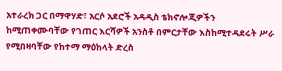አተራረክ ጋር በማዋሃድ፣ አርሶ አደሮች አዳዲስ ቴክኖሎጂዎችን ከሚጠቀሙባቸው የገጠር እርሻዎች አንስቶ በምርታቸው እስከሚተዳደሩት ሥራ የሚበዛባቸው የከተማ ማዕከላት ድረስ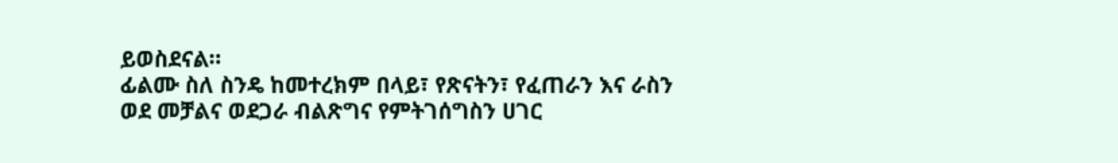ይወስደናል።
ፊልሙ ስለ ስንዴ ከመተረክም በላይ፣ የጽናትን፣ የፈጠራን እና ራስን ወደ መቻልና ወደጋራ ብልጽግና የምትገሰግስን ሀገር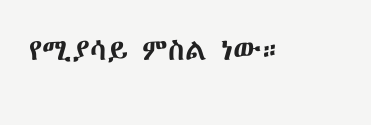የሚያሳይ ምስል ነው።